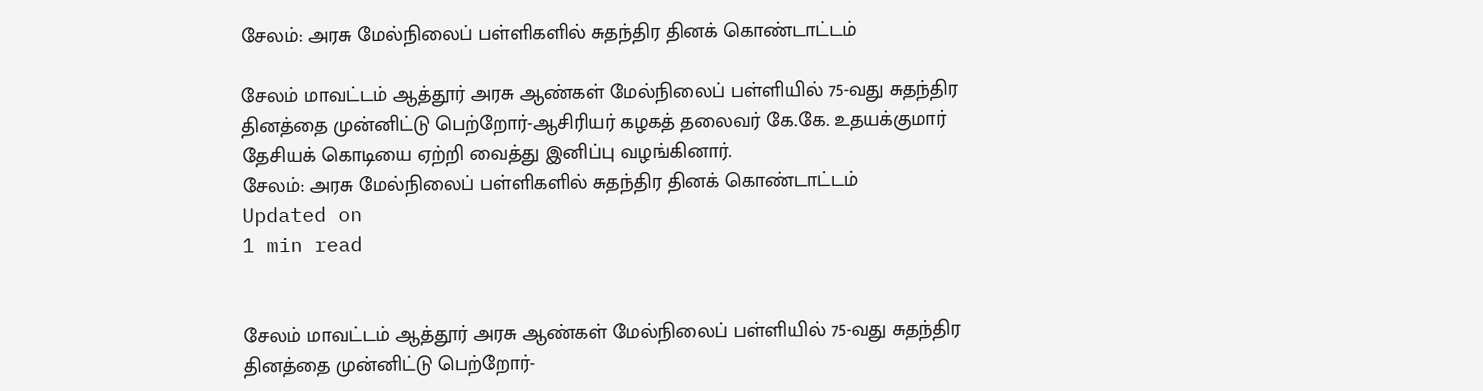சேலம்: அரசு மேல்நிலைப் பள்ளிகளில் சுதந்திர தினக் கொண்டாட்டம்

சேலம் மாவட்டம் ஆத்தூர் அரசு ஆண்கள் மேல்நிலைப் பள்ளியில் 75-வது சுதந்திர தினத்தை முன்னிட்டு பெற்றோர்-ஆசிரியர் கழகத் தலைவர் கே.கே. உதயக்குமார் தேசியக் கொடியை ஏற்றி வைத்து இனிப்பு வழங்கினார்.
சேலம்: அரசு மேல்நிலைப் பள்ளிகளில் சுதந்திர தினக் கொண்டாட்டம்
Updated on
1 min read


சேலம் மாவட்டம் ஆத்தூர் அரசு ஆண்கள் மேல்நிலைப் பள்ளியில் 75-வது சுதந்திர தினத்தை முன்னிட்டு பெற்றோர்-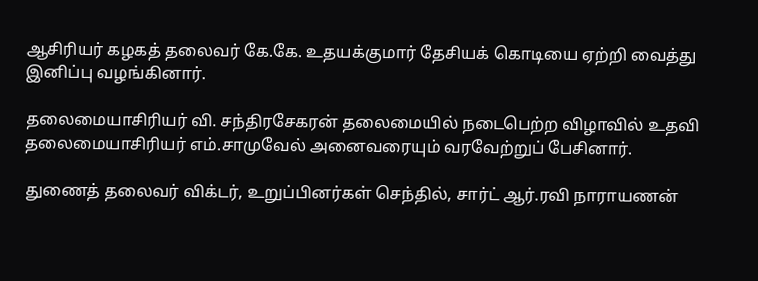ஆசிரியர் கழகத் தலைவர் கே.கே. உதயக்குமார் தேசியக் கொடியை ஏற்றி வைத்து இனிப்பு வழங்கினார்.

தலைமையாசிரியர் வி. சந்திரசேகரன் தலைமையில் நடைபெற்ற விழாவில் உதவி தலைமையாசிரியர் எம்.சாமுவேல் அனைவரையும் வரவேற்றுப் பேசினார்.

துணைத் தலைவர் விக்டர், உறுப்பினர்கள் செந்தில், சார்ட் ஆர்.ரவி நாராயணன்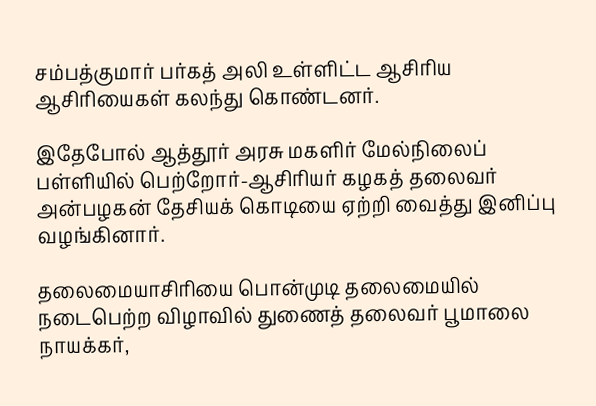சம்பத்குமார் பர்கத் அலி உள்ளிட்ட ஆசிரிய ஆசிரியைகள் கலந்து கொண்டனர்.

இதேபோல் ஆத்தூர் அரசு மகளிர் மேல்நிலைப் பள்ளியில் பெற்றோர்-ஆசிரியர் கழகத் தலைவர் அன்பழகன் தேசியக் கொடியை ஏற்றி வைத்து இனிப்பு வழங்கினார்.

தலைமையாசிரியை பொன்முடி தலைமையில் நடைபெற்ற விழாவில் துணைத் தலைவர் பூமாலை நாயக்கர்,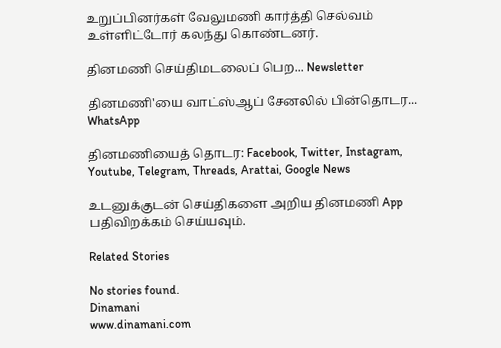உறுப்பினர்கள் வேலுமணி கார்த்தி செல்வம் உள்ளிட்டோர் கலந்து கொண்டனர்.

தினமணி செய்திமடலைப் பெற... Newsletter

தினமணி'யை வாட்ஸ்ஆப் சேனலில் பின்தொடர... WhatsApp

தினமணியைத் தொடர: Facebook, Twitter, Instagram, Youtube, Telegram, Threads, Arattai, Google News

உடனுக்குடன் செய்திகளை அறிய தினமணி App பதிவிறக்கம் செய்யவும்.

Related Stories

No stories found.
Dinamani
www.dinamani.com